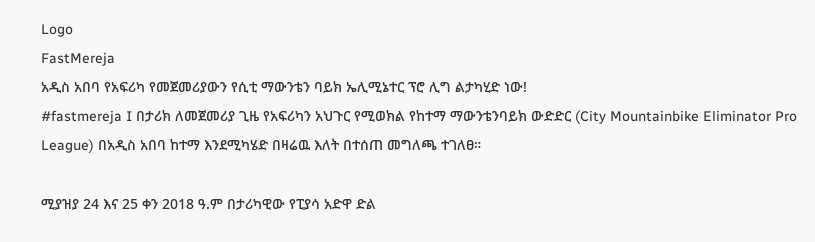Logo
FastMereja
አዲስ አበባ የአፍሪካ የመጀመሪያውን የሲቲ ማውንቴን ባይክ ኤሊሚኔተር ፕሮ ሊግ ልታካሂድ ነው!
#fastmereja I በታሪክ ለመጀመሪያ ጊዜ የአፍሪካን አህጉር የሚወክል የከተማ ማውንቴንባይክ ውድድር (City Mountainbike Eliminator Pro League) በአዲስ አበባ ከተማ እንደሚካሄድ በዛሬዉ እለት በተሰጠ መግለጫ ተገለፀ።

ሚያዝያ 24 እና 25 ቀን 2018 ዓ.ም በታሪካዊው የፒያሳ አድዋ ድል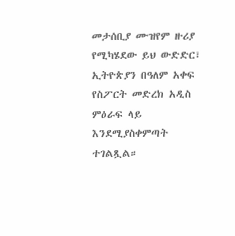መታሰቢያ ሙዝየም ዙሪያ የሚካሄደው ይህ ውድድር፣ ኢትዮጵያን በዓለም አቀፍ የስፖርት መድረክ አዲስ ምዕራፍ ላይ እንደሚያስቀምጣት ተገልጿል።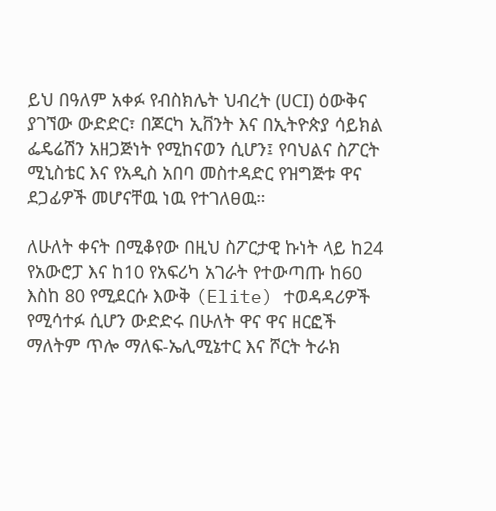ይህ በዓለም አቀፉ የብስክሌት ህብረት (ሀCI) ዕውቅና ያገኘው ውድድር፣ በጆርካ ኢቨንት እና በኢትዮጵያ ሳይክል ፌዴሬሽን አዘጋጅነት የሚከናወን ሲሆን፤ የባህልና ስፖርት ሚኒስቴር እና የአዲስ አበባ መስተዳድር የዝግጅቱ ዋና ደጋፊዎች መሆናቸዉ ነዉ የተገለፀዉ።

ለሁለት ቀናት በሚቆየው በዚህ ስፖርታዊ ኩነት ላይ ከ24 የአውሮፓ እና ከ10 የአፍሪካ አገራት የተውጣጡ ከ60 እስከ 80 የሚደርሱ እውቅ (Elite) ተወዳዳሪዎች የሚሳተፉ ሲሆን ውድድሩ በሁለት ዋና ዋና ዘርፎች ማለትም ጥሎ ማለፍ-ኤሊሚኔተር እና ሾርት ትራክ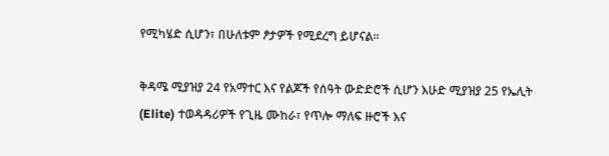የሚካሄድ ሲሆን፣ በሁለቱም ፆታዎች የሚደረግ ይሆናል፡፡

ቅዳሜ ሚያዝያ 24 የአማተር እና የልጆች የሰዓት ውድድሮች ሲሆን እሁድ ሚያዝያ 25 የኤሊት (Elite) ተወዳዳሪዎች የጊዜ ሙከራ፣ የጥሎ ማለፍ ዙሮች እና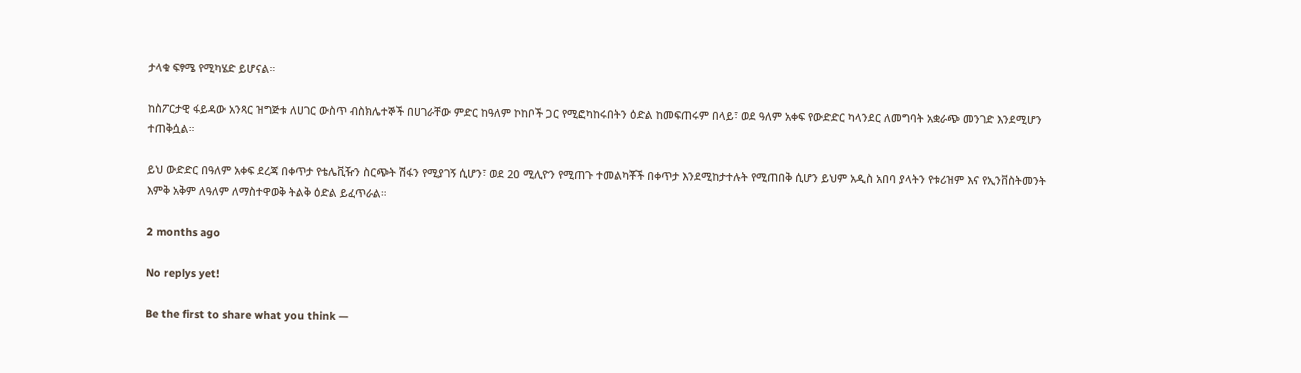ታላቁ ፍፃሜ የሚካሄድ ይሆናል።

ከስፖርታዊ ፋይዳው አንጻር ዝግጅቱ ለሀገር ውስጥ ብስክሌተኞች በሀገራቸው ምድር ከዓለም ኮከቦች ጋር የሚፎካከሩበትን ዕድል ከመፍጠሩም በላይ፣ ወደ ዓለም አቀፍ የውድድር ካላንደር ለመግባት አቋራጭ መንገድ እንደሚሆን ተጠቅሷል።

ይህ ውድድር በዓለም አቀፍ ደረጃ በቀጥታ የቴሌቪዥን ስርጭት ሽፋን የሚያገኝ ሲሆን፣ ወደ 2ዐ ሚሊዮን የሚጠጉ ተመልካቾች በቀጥታ እንደሚከታተሉት የሚጠበቅ ሲሆን ይህም አዲስ አበባ ያላትን የቱሪዝም እና የኢንቨስትመንት እምቅ አቅም ለዓለም ለማስተዋወቅ ትልቅ ዕድል ይፈጥራል።

2 months ago

No replys yet!

Be the first to share what you think —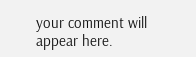your comment will appear here.